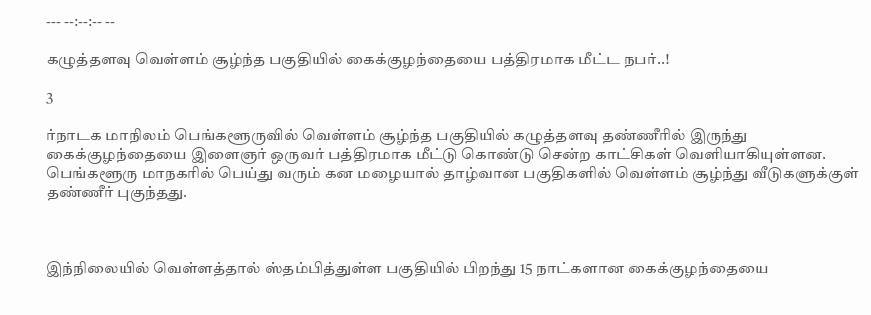--- --:--:-- --

கழுத்தளவு வெள்ளம் சூழ்ந்த பகுதியில் கைக்குழந்தையை பத்திரமாக மீட்ட நபர்..!

3

ர்நாடக மாநிலம் பெங்களூருவில் வெள்ளம் சூழ்ந்த பகுதியில் கழுத்தளவு தண்ணீரில் இருந்து கைக்குழந்தையை இளைஞர் ஒருவர் பத்திரமாக மீட்டு கொண்டு சென்ற காட்சிகள் வெளியாகியுள்ளன. பெங்களூரு மாநகரில் பெய்து வரும் கன மழையால் தாழ்வான பகுதிகளில் வெள்ளம் சூழ்ந்து வீடுகளுக்குள் தண்ணீர் புகுந்தது.



இந்நிலையில் வெள்ளத்தால் ஸ்தம்பித்துள்ள பகுதியில் பிறந்து 15 நாட்களான கைக்குழந்தையை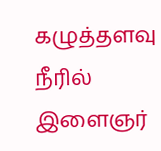கழுத்தளவு நீரில் இளைஞர்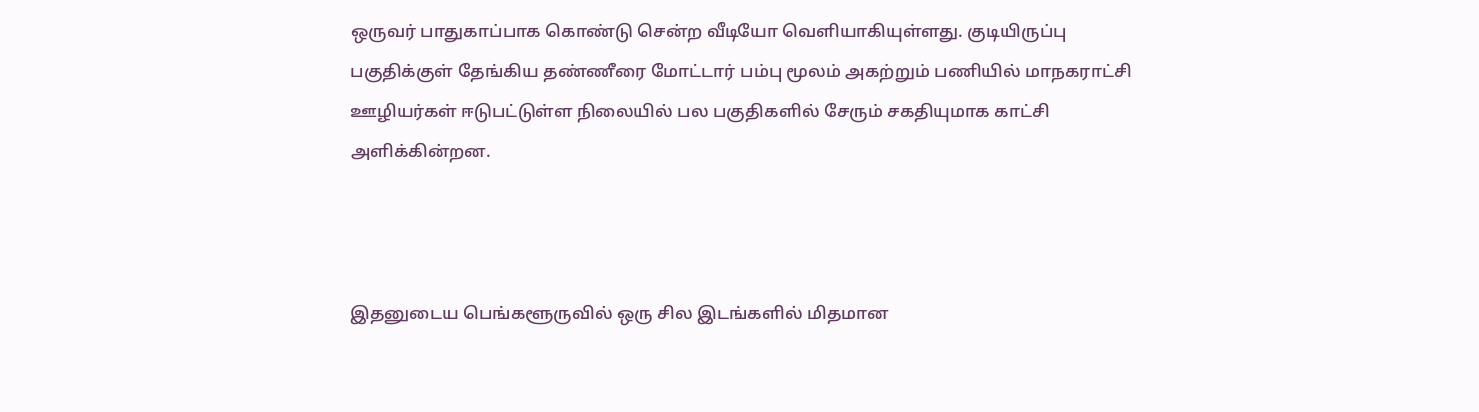ஒருவர் பாதுகாப்பாக கொண்டு சென்ற வீடியோ வெளியாகியுள்ளது. குடியிருப்பு பகுதிக்குள் தேங்கிய தண்ணீரை மோட்டார் பம்பு மூலம் அகற்றும் பணியில் மாநகராட்சி ஊழியர்கள் ஈடுபட்டுள்ள நிலையில் பல பகுதிகளில் சேரும் சகதியுமாக காட்சி அளிக்கின்றன.



இதனுடைய பெங்களூருவில் ஒரு சில இடங்களில் மிதமான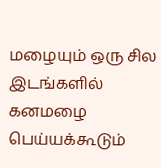மழையும் ஒரு சில இடங்களில் கனமழை பெய்யக்கூடும்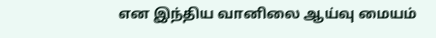என இந்திய வானிலை ஆய்வு மையம்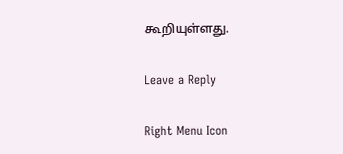கூறியுள்ளது.

Leave a Reply

Right Menu Icon